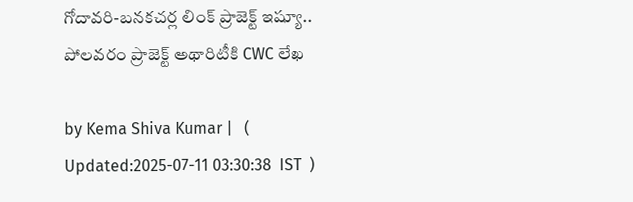గోదావరి-బనకచర్ల లింక్ ప్రాజెక్ట్ ఇష్యూ.. పోలవరం ప్రాజెక్ట్‌ అథారిటీకి CWC లేఖ

by Kema Shiva Kumar |   (  Updated:2025-07-11 03:30:38  IST  )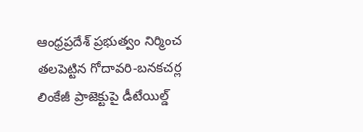ఆంధ్రప్రదేశ్ ప్రభుత్వం నిర్మించ తలపెట్టిన గోదావరి-బనకచర్ల లింకేజీ ప్రాజెక్టు‌పై డీటేయిల్డ్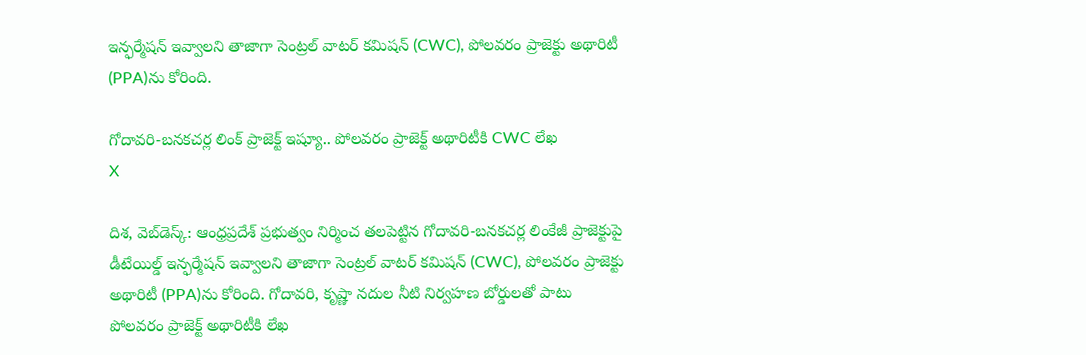ఇన్ఫర్మేషన్ ఇవ్వాలని తాజాగా సెంట్రల్ వాటర్ కమిషన్ (CWC), పోలవరం ప్రాజెక్టు అథారిటీ (PPA)ను కోరింది.

గోదావరి-బనకచర్ల లింక్ ప్రాజెక్ట్ ఇష్యూ.. పోలవరం ప్రాజెక్ట్‌ అథారిటీకి CWC లేఖ
X

దిశ, వెబ్‌డెస్క్: ఆంధ్రప్రదేశ్ ప్రభుత్వం నిర్మించ తలపెట్టిన గోదావరి-బనకచర్ల లింకేజీ ప్రాజెక్టు‌పై డీటేయిల్డ్ ఇన్ఫర్మేషన్ ఇవ్వాలని తాజాగా సెంట్రల్ వాటర్ కమిషన్ (CWC), పోలవరం ప్రాజెక్టు అథారిటీ (PPA)ను కోరింది. గోదావరి, కృష్ణా నదుల నీటి నిర్వహణ బోర్డులతో పాటు పోలవరం ప్రాజెక్ట్ అథారిటీకి లేఖ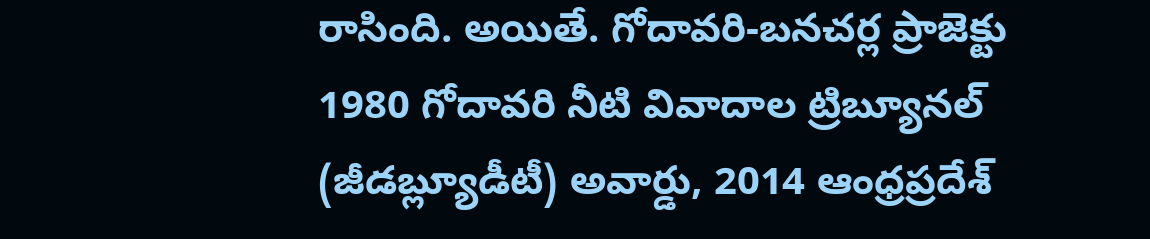రాసింది. అయితే. గోదావరి-బనచర్ల ప్రాజెక్టు 1980 గోదావరి నీటి వివాదాల ట్రిబ్యూనల్ (జీడబ్ల్యూడీటీ) అవార్డు, 2014 ఆంధ్రప్రదేశ్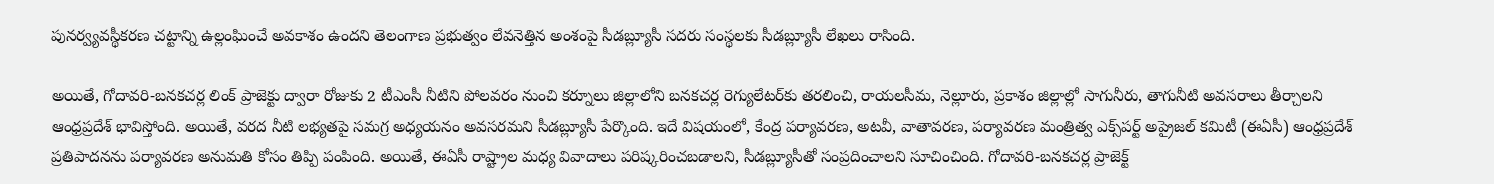పునర్వ్యవస్థీకరణ చట్టాన్ని ఉల్లంఘించే అవకాశం ఉందని తెలంగాణ ప్రభుత్వం లేవనెత్తిన అంశంపై సీడబ్ల్యూసీ సదరు సంస్థలకు సీడబ్ల్యూసీ లేఖలు రాసింది.

అయితే, గోదావరి-బనకచర్ల లింక్ ప్రాజెక్టు ద్వారా రోజుకు 2 టీఎంసీ నీటిని పోలవరం నుంచి కర్నూలు జిల్లాలోని బనకచర్ల రెగ్యులేటర్‌కు తరలించి, రాయలసీమ, నెల్లూరు, ప్రకాశం జిల్లాల్లో సాగునీరు, తాగునీటి అవసరాలు తీర్చాలని ఆంధ్రప్రదేశ్ భావిస్తోంది. అయితే, వరద నీటి లభ్యతపై సమగ్ర అధ్యయనం అవసరమని సీడబ్ల్యూసీ పేర్కొంది. ఇదే విషయంలో, కేంద్ర పర్యావరణ, అటవీ, వాతావరణ, పర్యావరణ మంత్రిత్వ ఎక్స్‌పర్ట్ అప్రైజల్ కమిటీ (ఈఏసీ) ఆంధ్రప్రదేశ్ ప్రతిపాదనను పర్యావరణ అనుమతి కోసం తిప్పి పంపింది. అయితే, ఈఏసీ రాష్ట్రాల మధ్య వివాదాలు పరిష్కరించబడాలని, సీడబ్ల్యూసీతో సంప్రదించాలని సూచించింది. గోదావరి-బనకచర్ల ప్రాజెక్ట్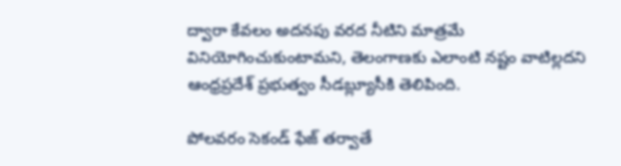ద్వారా కేవలం అదనపు వరద నీటిని మాత్రమే వినియోగించుకుంటామని, తెలంగాణకు ఎలాంటి నష్టం వాటిల్లదని ఆంధ్రప్రదేశ్ ప్రభుత్వం సీడబ్ల్యూసీకి తెలిపింది.

పోలవరం సెకండ్ ఫేజ్ తర్వాతే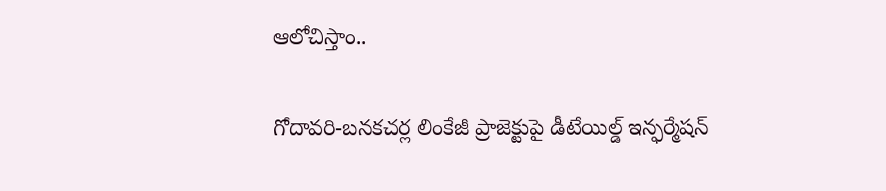ఆలోచిస్తాం..

గోదావరి-బనకచర్ల లింకేజీ ప్రాజెక్టు‌పై డీటేయిల్డ్ ఇన్ఫర్మేషన్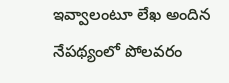ఇవ్వాలంటూ లేఖ అందిన నేపథ్యంలో పోలవరం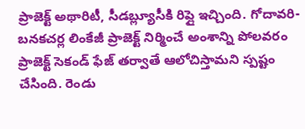ప్రాజెక్ట్ అథారిటీ, సీడబ్ల్యూసీకి రిప్లై ఇచ్చింది. గోదావరి-బనకచర్ల లింకేజీ ప్రాజెక్ట్ నిర్మించే అంశాన్ని‌ పోలవరం ప్రాజెక్ట్ సెకండ్ ఫేజ్ తర్వాతే ఆలోచిస్తామని స్పష్టం చేసింది. రెండు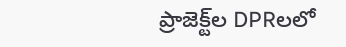ప్రాజెక్ట్‌ల DPRలలో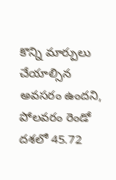కొన్ని మార్పులు చేయాల్సిన అవసరం ఉందని, పోలవరం రెండో దశలో 45.72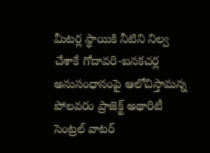మీటర్ల స్థాయికి నీటిని నిల్వ చేశాకే గోదావరి-బనకచర్ల అనుసంధానంపై ఆలోచిస్తామన్న పోలవరం ప్రాజెక్ట్ అథారిటీ సెంట్రల్ వాటర్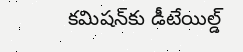కమిషన్‌కు డీటేయిల్డ్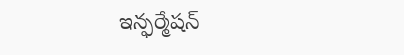ఇన్ఫర్మేషన్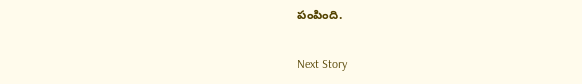పంపింది.

Next Story